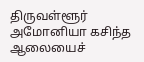திருவள்ளூர் அமோனியா கசிந்த ஆலையைச்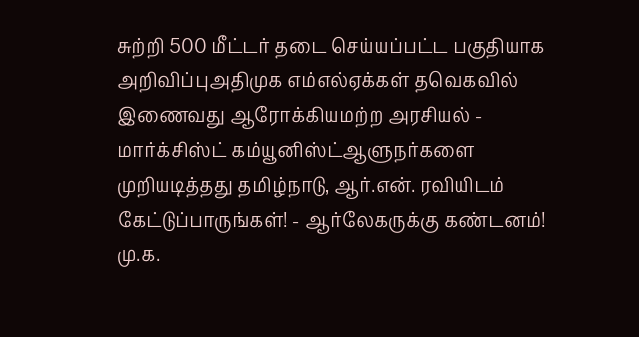சுற்றி 500 மீட்டர் தடை செய்யப்பட்ட பகுதியாக அறிவிப்புஅதிமுக எம்எல்ஏக்கள் தவெகவில் இணைவது ஆரோக்கியமற்ற அரசியல் - மார்க்சிஸ்ட் கம்யூனிஸ்ட்ஆளுநர்களை முறியடித்தது தமிழ்நாடு, ஆர்.என். ரவியிடம் கேட்டுப்பாருங்கள்! - ஆர்லேகருக்கு கண்டனம்! மு.க.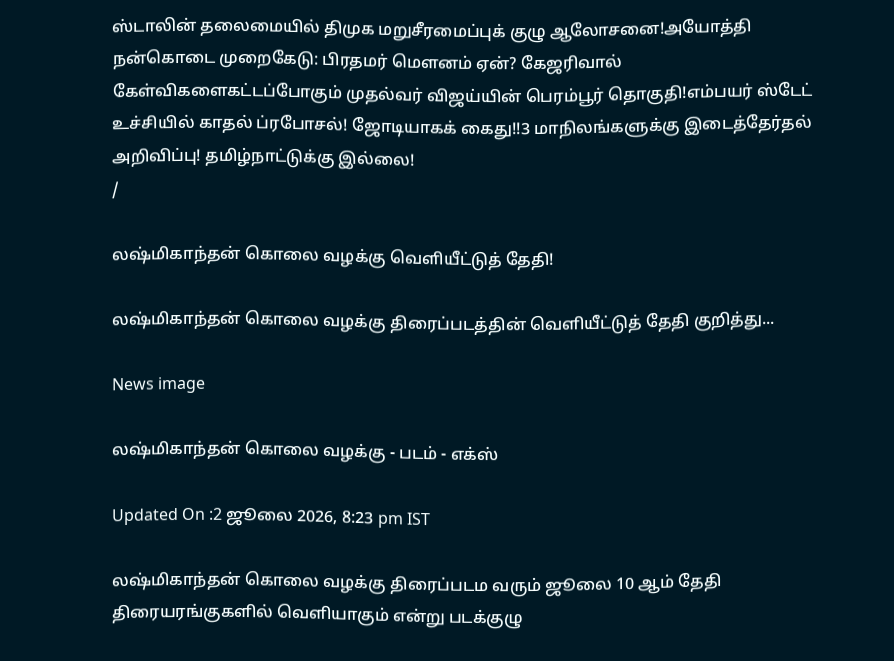ஸ்டாலின் தலைமையில் திமுக மறுசீரமைப்புக் குழு ஆலோசனை!அயோத்தி நன்கொடை முறைகேடு: பிரதமர் மௌனம் ஏன்? கேஜரிவால் கேள்விகளைகட்டப்போகும் முதல்வர் விஜய்யின் பெரம்பூர் தொகுதி!எம்பயர் ஸ்டேட் உச்சியில் காதல் ப்ரபோசல்! ஜோடியாகக் கைது!!3 மாநிலங்களுக்கு இடைத்தேர்தல் அறிவிப்பு! தமிழ்நாட்டுக்கு இல்லை!
/

லஷ்மிகாந்தன் கொலை வழக்கு வெளியீட்டுத் தேதி!

லஷ்மிகாந்தன் கொலை வழக்கு திரைப்படத்தின் வெளியீட்டுத் தேதி குறித்து...

News image

லஷ்மிகாந்தன் கொலை வழக்கு - படம் - எக்ஸ்

Updated On :2 ஜூலை 2026, 8:23 pm IST

லஷ்மிகாந்தன் கொலை வழக்கு திரைப்படம வரும் ஜூலை 10 ஆம் தேதி திரையரங்குகளில் வெளியாகும் என்று படக்குழு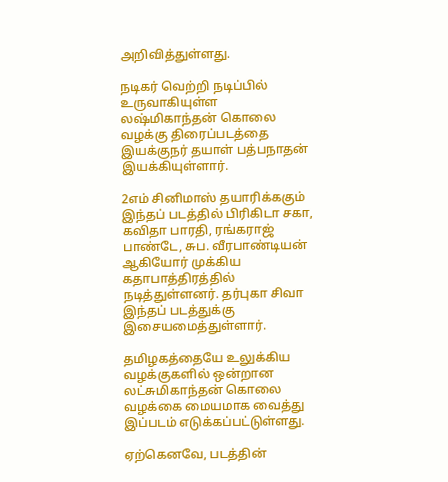அறிவித்துள்ளது.

நடிகர் வெற்றி நடிப்பில் உருவாகியுள்ள லஷ்மிகாந்தன் கொலை வழக்கு திரைப்படத்தை இயக்குநர் தயாள் பத்பநாதன் இயக்கியுள்ளார்.

2எம் சினிமாஸ் தயாரிக்ககும் இந்தப் படத்தில் பிரிகிடா சகா, கவிதா பாரதி, ரங்கராஜ் பாண்டே, சுப. வீரபாண்டியன் ஆகியோர் முக்கிய கதாபாத்திரத்தில் நடித்துள்ளனர். தர்புகா சிவா இந்தப் படத்துக்கு இசையமைத்துள்ளார்.

தமிழகத்தையே உலுக்கிய வழக்குகளில் ஒன்றான லட்சுமிகாந்தன் கொலை வழக்கை மையமாக வைத்து இப்படம் எடுக்கப்பட்டுள்ளது.

ஏற்கெனவே, படத்தின்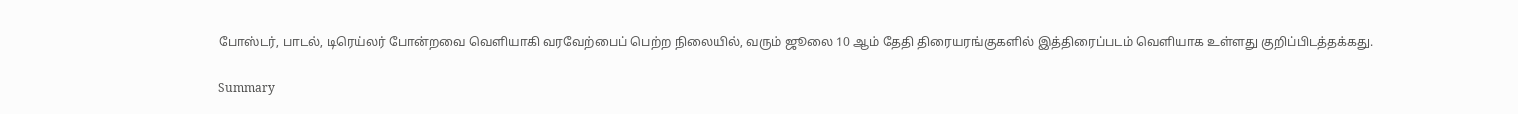போஸ்டர், பாடல், டிரெய்லர் போன்றவை வெளியாகி வரவேற்பைப் பெற்ற நிலையில், வரும் ஜூலை 10 ஆம் தேதி திரையரங்குகளில் இத்திரைப்படம் வெளியாக உள்ளது குறிப்பிடத்தக்கது.

Summary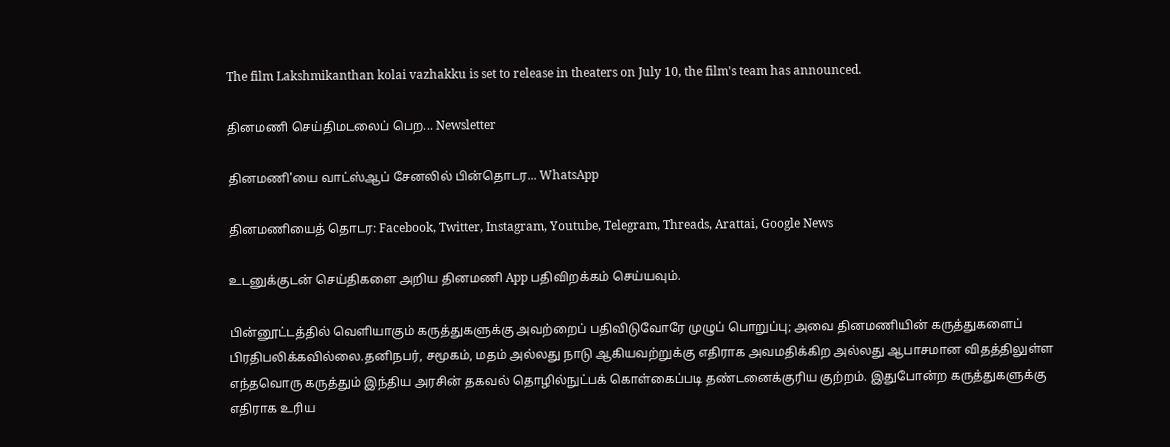The film Lakshmikanthan kolai vazhakku is set to release in theaters on July 10, the film's team has announced.

தினமணி செய்திமடலைப் பெற... Newsletter

தினமணி'யை வாட்ஸ்ஆப் சேனலில் பின்தொடர... WhatsApp

தினமணியைத் தொடர: Facebook, Twitter, Instagram, Youtube, Telegram, Threads, Arattai, Google News

உடனுக்குடன் செய்திகளை அறிய தினமணி App பதிவிறக்கம் செய்யவும்.

பின்னூட்டத்தில் வெளியாகும் கருத்துகளுக்கு அவற்றைப் பதிவிடுவோரே முழுப் பொறுப்பு; அவை தினமணியின் கருத்துகளைப் பிரதிபலிக்கவில்லை.தனிநபர், சமூகம், மதம் அல்லது நாடு ஆகியவற்றுக்கு எதிராக அவமதிக்கிற அல்லது ஆபாசமான விதத்திலுள்ள எந்தவொரு கருத்தும் இந்திய அரசின் தகவல் தொழில்நுட்பக் கொள்கைப்படி தண்டனைக்குரிய குற்றம். இதுபோன்ற கருத்துகளுக்கு எதிராக உரிய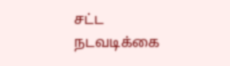சட்ட நடவடிக்கை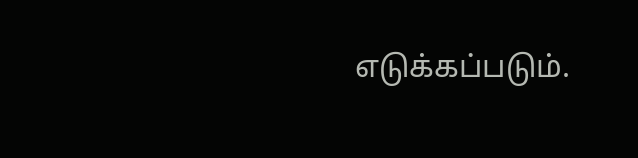எடுக்கப்படும்.